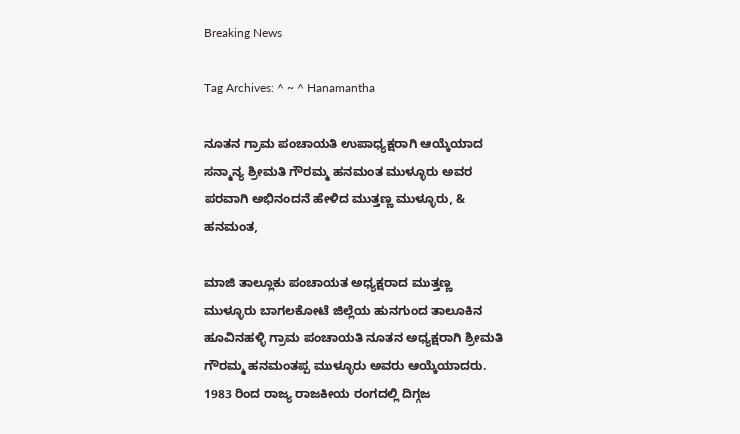Breaking News

Tag Archives: ^ ~ ^ Hanamantha

ನೂತನ ಗ್ರಾಮ ಪಂಚಾಯತಿ ಉಪಾಧ್ಯಕ್ಷರಾಗಿ ಆಯ್ಕೆಯಾದ ಸನ್ಮಾನ್ಯ ಶ್ರೀಮತಿ ಗೌರಮ್ಮ ಹನಮಂತ ಮುಳ್ಳೂರು ಅವರ ಪರವಾಗಿ ಅಭಿನಂದನೆ ಹೇಳಿದ ಮುತ್ತಣ್ಣ ಮುಳ್ಳೂರು, & ಹನಮಂತ,

ಮಾಜಿ ತಾಲ್ಲೂಕು ಪಂಚಾಯತ ಅಧ್ಯಕ್ಷರಾದ ಮುತ್ತಣ್ಣ ಮುಳ್ಳೂರು ಬಾಗಲಕೋಟೆ ಜಿಲ್ಲೆಯ ಹುನಗುಂದ ತಾಲೂಕಿನ ಹೂವಿನಹಳ್ಳಿ ಗ್ರಾಮ ಪಂಚಾಯತಿ ನೂತನ ಅಧ್ಯಕ್ಷರಾಗಿ ಶ್ರೀಮತಿ ಗೌರಮ್ಮ ಹನಮಂತಪ್ಪ ಮುಳ್ಳೂರು ಅವರು ಆಯ್ಕೆಯಾದರು. 1983 ರಿಂದ ರಾಜ್ಯ ರಾಜಕೀಯ ರಂಗದಲ್ಲಿ ದಿಗ್ಗಜ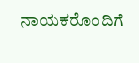ನಾಯಕರೊಂದಿಗೆ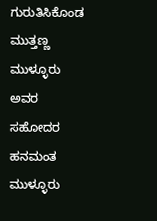ಗುರುತಿಸಿಕೊಂಡ ಮುತ್ತಣ್ಣ ಮುಳ್ಳೂರು ಅವರ ಸಹೋದರ ಹನಮಂತ ಮುಳ್ಳೂರು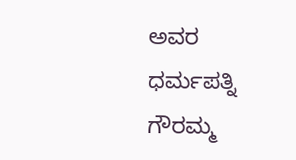ಅವರ ಧರ್ಮಪತ್ನಿ ಗೌರಮ್ಮ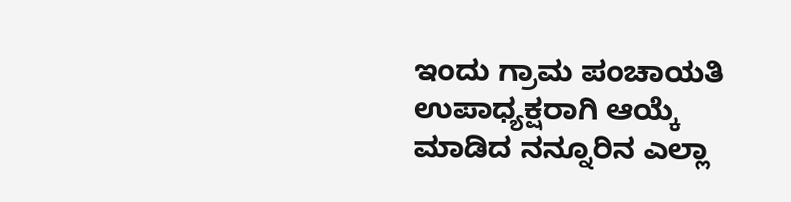ಇಂದು ಗ್ರಾಮ ಪಂಚಾಯತಿ ಉಪಾಧ್ಯಕ್ಷರಾಗಿ ಆಯ್ಕೆ ಮಾಡಿದ ನನ್ನೂರಿನ ಎಲ್ಲಾ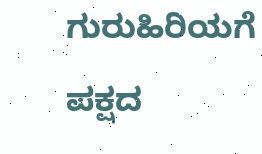ಗುರುಹಿರಿಯಗೆ ಪಕ್ಷದ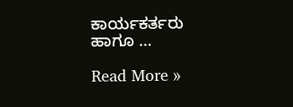ಕಾರ್ಯಕರ್ತರು ಹಾಗೂ …

Read More »